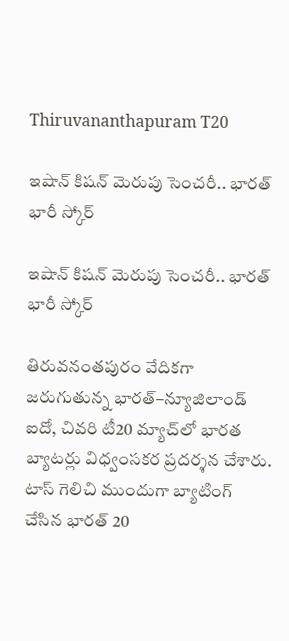Thiruvananthapuram T20

ఇషాన్ కిషన్ మెరుపు సెంచరీ.. భారత్ భారీ స్కోర్

ఇషాన్ కిషన్ మెరుపు సెంచరీ.. భారత్ భారీ స్కోర్

తిరువనంతపురం వేదికగా జరుగుతున్న భారత్–న్యూజిలాండ్ ఐదో, చివరి టీ20 మ్యాచ్‌లో భారత బ్యాటర్లు విధ్వంసకర ప్రదర్శన చేశారు. టాస్ గెలిచి ముందుగా బ్యాటింగ్ చేసిన భారత్ 20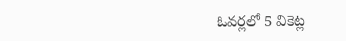ఓవర్లలో 5 వికెట్ల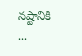నష్టానికి ...